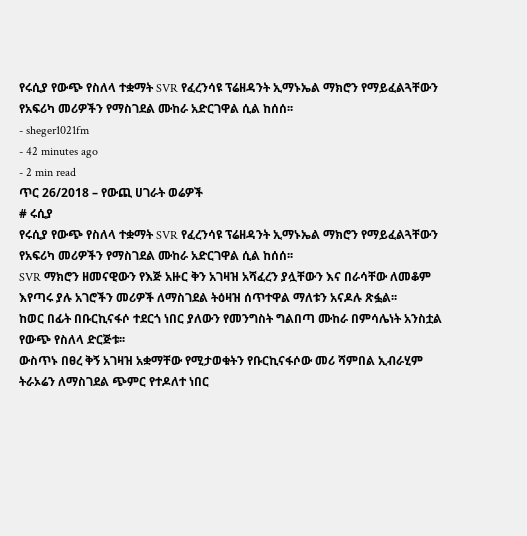የሩሲያ የውጭ የስለላ ተቋማት SVR የፈረንሳዩ ፕሬዘዳንት ኢማኑኤል ማክሮን የማይፈልጓቸውን የአፍሪካ መሪዎችን የማስገደል ሙከራ አድርገዋል ሲል ከሰሰ፡፡
- sheger1021fm
- 42 minutes ago
- 2 min read
ጥር 26/2018 – የውጪ ሀገራት ወሬዎች
# ሩሲያ
የሩሲያ የውጭ የስለላ ተቋማት SVR የፈረንሳዩ ፕሬዘዳንት ኢማኑኤል ማክሮን የማይፈልጓቸውን የአፍሪካ መሪዎችን የማስገደል ሙከራ አድርገዋል ሲል ከሰሰ፡፡
SVR ማክሮን ዘመናዊውን የእጅ አዙር ቅን አገዛዝ አሻፈረን ያሏቸውን እና በራሳቸው ለመቆም እየጣሩ ያሉ አገሮችን መሪዎች ለማስገደል ትዕዛዝ ሰጥተዋል ማለቱን አናዶሉ ጽፏል፡፡
ከወር በፊት በቡርኪናፋሶ ተደርጎ ነበር ያለውን የመንግስት ግልበጣ ሙከራ በምሳሌነት አንስቷል የውጭ የስለላ ድርጅቱ፡፡
ውስጥኑ በፀረ ቅኝ አገዛዝ አቋማቸው የሚታወቁትን የቡርኪናፋሶው መሪ ሻምበል ኢብራሂም ትራኦሬን ለማስገደል ጭምር የተዶለተ ነበር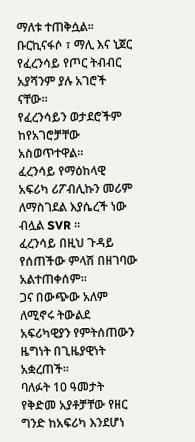ማለቱ ተጠቅሷል፡፡
ቡርኪናፋሶ ፣ ማሊ እና ኒጀር የፈረንሳይ የጦር ትብብር አያሻንም ያሉ አገሮች ናቸው፡፡
የፈረንሳይን ወታደሮችም ከየአገሮቻቸው አስወጥተዋል፡፡
ፈረንሳይ የማዕከላዊ አፍሪካ ሪፖብሊኩን መሪም ለማስገደል እያሴረች ነው ብሏል SVR ፡፡
ፈረንሳይ በዚህ ጉዳይ የሰጠችው ምላሽ በዘገባው አልተጠቀሰም፡፡
ጋና በውጭው አለም ለሚኖሩ ትውልደ አፍሪካዊያን የምትሰጠውን ዜግነት በጊዜያዊነት አቋረጠች፡፡
ባለፉት 10 ዓመታት የቅድመ አያቶቻቸው የዘር ግንድ ከአፍሪካ እንደሆነ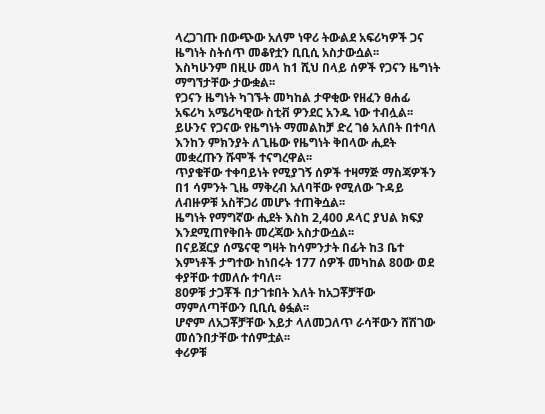ላረጋገጡ በውጭው አለም ነዋሪ ትውልደ አፍሪካዎች ጋና ዜግነት ስትሰጥ መቆየቷን ቢቢሲ አስታውሷል፡፡
እስካሁንም በዚሁ መላ ከ1 ሺህ በላይ ሰዎች የጋናን ዜግነት ማግኘታቸው ታውቋል፡፡
የጋናን ዜግነት ካገኙት መካከል ታዋቂው የዘፈን ፀሐፊ አፍሪካ አሜሪካዊው ስቲቭ ዎንደር አንዱ ነው ተብሏል፡፡
ይሁንና የጋናው የዜግነት ማመልከቻ ድረ ገፅ አለበት በተባለ እንከን ምክንያት ለጊዜው የዜግነት ቅበላው ሒደት መቋረጡን ሹሞች ተናግረዋል፡፡
ጥያቄቸው ተቀባይነት የሚያገኝ ሰዎች ተዛማጅ ማስጃዎችን በ1 ሳምንት ጊዜ ማቅረብ አለባቸው የሚለው ጉዳይ ለብዙዎቹ አስቸጋሪ መሆኑ ተጠቅሷል፡፡
ዜግነት የማግኛው ሒደት እስከ 2,400 ዶላር ያህል ክፍያ እንደሚጠየቅበት መረጃው አስታውሷል፡፡
በናይጀርያ ሰሜናዊ ግዛት ከሳምንታት በፊት ከ3 ቤተ እምነቶች ታግተው ከነበሩት 177 ሰዎች መካከል 80ው ወደ ቀያቸው ተመለሱ ተባለ፡፡
80ዎቹ ታጋቾች በታገቱበት እለት ከአጋቾቻቸው ማምለጣቸውን ቢቢሲ ፅፏል፡፡
ሆኖም ለአጋቾቻቸው እይታ ላለመጋለጥ ራሳቸውን ሸሽገው መሰንበታቸው ተሰምቷል፡፡
ቀሪዎቹ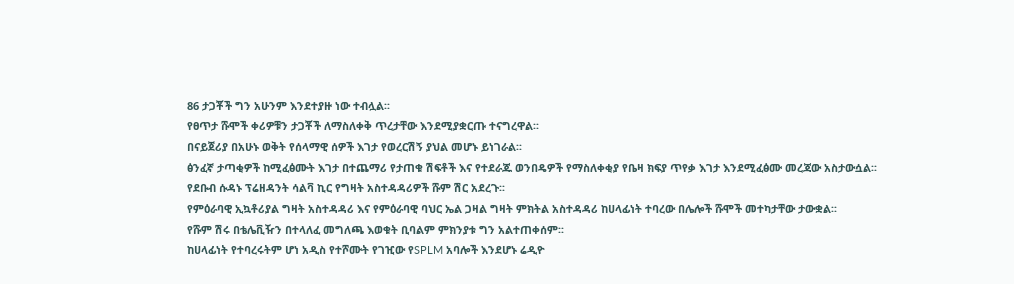86 ታጋቾች ግን አሁንም እንደተያዙ ነው ተብሏል፡፡
የፀጥታ ሹሞች ቀሪዎቹን ታጋቾች ለማስለቀቅ ጥረታቸው እንደሚያቋርጡ ተናግረዋል፡፡
በናይጀሪያ በአሁኑ ወቅት የሰላማዊ ሰዎች እገታ የወረርሽኝ ያህል መሆኑ ይነገራል፡፡
ፅንፈኛ ታጣቂዎች ከሚፈፅሙት እገታ በተጨማሪ የታጠቁ ሽፍቶች እና የተደራጁ ወንበዴዎች የማስለቀቂያ የቤዛ ክፍያ ጥየቃ እገታ እንደሚፈፅሙ መረጃው አስታውሷል፡፡
የደቡብ ሱዳኑ ፕሬዘዳንት ሳልቫ ኪር የግዛት አስተዳዳሪዎች ሹም ሽር አደረጉ፡፡
የምዕራባዊ ኢኳቶሪያል ግዛት አስተዳዳሪ እና የምዕራባዊ ባህር ኤል ጋዛል ግዛት ምክትል አስተዳዳሪ ከሀላፊነት ተባረው በሌሎች ሹሞች መተካታቸው ታውቋል፡፡
የሹም ሽሩ በቴሌቪዥን በተላለፈ መግለጫ እወቁት ቢባልም ምክንያቱ ግን አልተጠቀሰም፡፡
ከሀላፊነት የተባረሩትም ሆነ አዲስ የተሾሙት የገዢው የSPLM አባሎች እንደሆኑ ሬዲዮ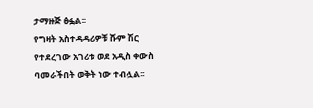ታማዙጅ ፅፏል፡፡
የግዛት አስተዳዳሪዎቹ ሹም ሽር የተደረገው አገሪቱ ወደ አዲስ ቀውስ ባመራችበት ወቅት ነው ተብሏል፡፡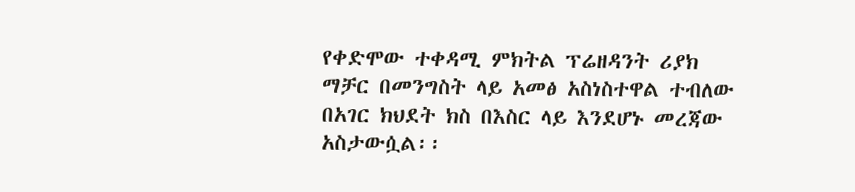የቀድሞው ተቀዳሚ ምክትል ፕሬዘዳንት ሪያክ ማቻር በመንግስት ላይ አመፅ አስነስተዋል ተብለው በአገር ክህደት ክስ በእስር ላይ እንደሆኑ መረጃው አስታውሷል፡፡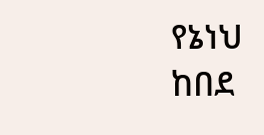የኔነህ ከበደ